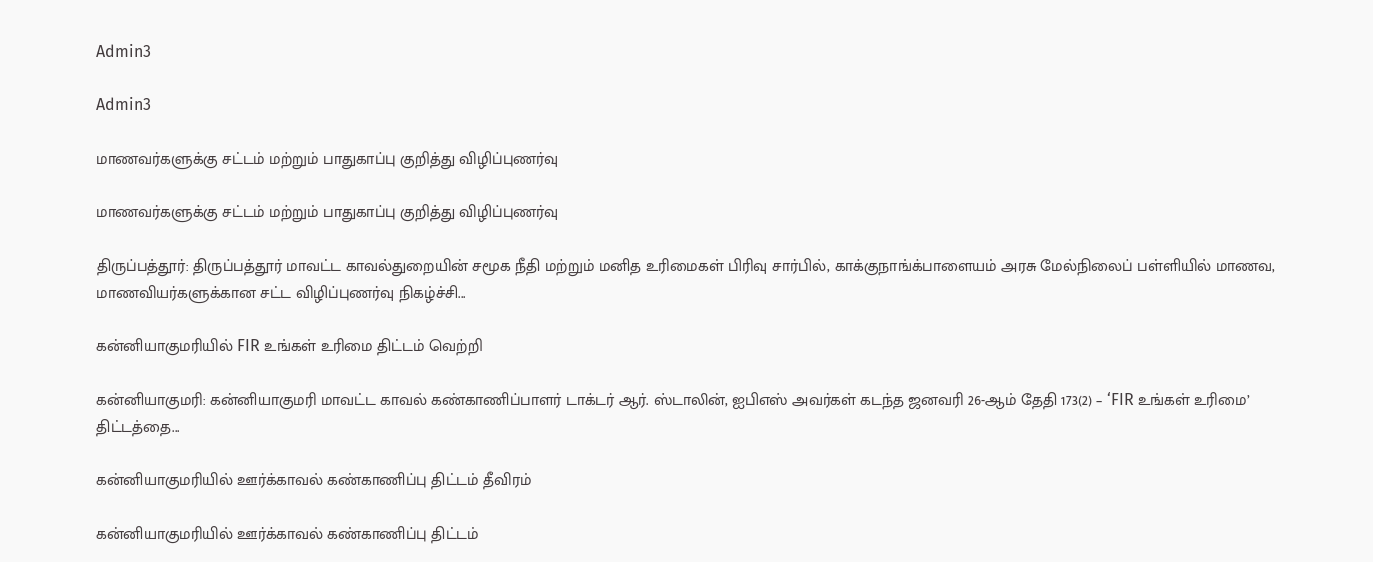Admin3

Admin3

மாணவர்களுக்கு சட்டம் மற்றும் பாதுகாப்பு குறித்து விழிப்புணர்வு

மாணவர்களுக்கு சட்டம் மற்றும் பாதுகாப்பு குறித்து விழிப்புணர்வு

திருப்பத்தூர்: திருப்பத்தூர் மாவட்ட காவல்துறையின் சமூக நீதி மற்றும் மனித உரிமைகள் பிரிவு சார்பில், காக்குநாங்க்பாளையம் அரசு மேல்நிலைப் பள்ளியில் மாணவ, மாணவியர்களுக்கான சட்ட விழிப்புணர்வு நிகழ்ச்சி...

கன்னியாகுமரியில் FIR உங்கள் உரிமை திட்டம் வெற்றி

கன்னியாகுமரி: கன்னியாகுமரி மாவட்ட காவல் கண்காணிப்பாளர் டாக்டர் ஆர். ஸ்டாலின், ஐபிஎஸ் அவர்கள் கடந்த ஜனவரி 26-ஆம் தேதி 173(2) – ‘FIR உங்கள் உரிமை’ திட்டத்தை...

கன்னியாகுமரியில் ஊர்க்காவல் கண்காணிப்பு திட்டம் தீவிரம்

கன்னியாகுமரியில் ஊர்க்காவல் கண்காணிப்பு திட்டம்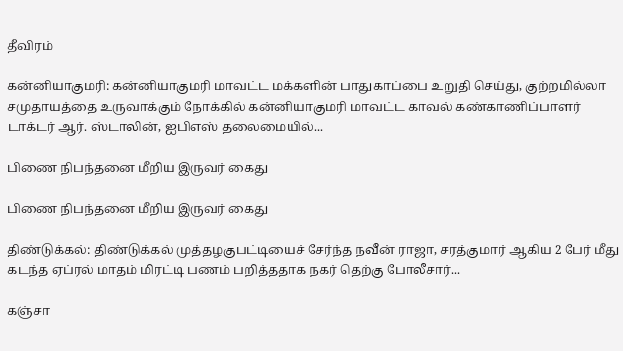தீவிரம்

கன்னியாகுமரி: கன்னியாகுமரி மாவட்ட மக்களின் பாதுகாப்பை உறுதி செய்து, குற்றமில்லா சமுதாயத்தை உருவாக்கும் நோக்கில் கன்னியாகுமரி மாவட்ட காவல் கண்காணிப்பாளர் டாக்டர் ஆர். ஸ்டாலின், ஐபிஎஸ் தலைமையில்...

பிணை நிபந்தனை மீறிய இருவர் கைது

பிணை நிபந்தனை மீறிய இருவர் கைது

திண்டுக்கல்: திண்டுக்கல் முத்தழகுபட்டியைச் சேர்ந்த நவீன் ராஜா, சரத்குமார் ஆகிய 2 பேர் மீது கடந்த ஏப்ரல் மாதம் மிரட்டி பணம் பறித்ததாக நகர் தெற்கு போலீசார்...

கஞ்சா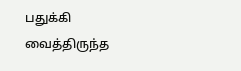பதுக்கி வைத்திருந்த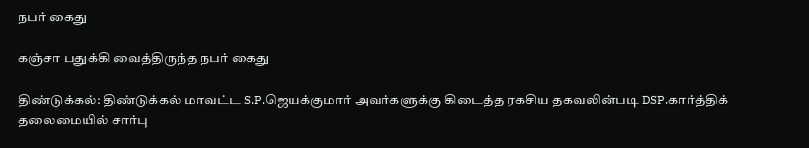நபர் கைது

கஞ்சா பதுக்கி வைத்திருந்த நபர் கைது

திண்டுக்கல்: திண்டுக்கல் மாவட்ட S.P.ஜெயக்குமார் அவர்களுக்கு கிடைத்த ரகசிய தகவலின்படி DSP.கார்த்திக் தலைமையில் சார்பு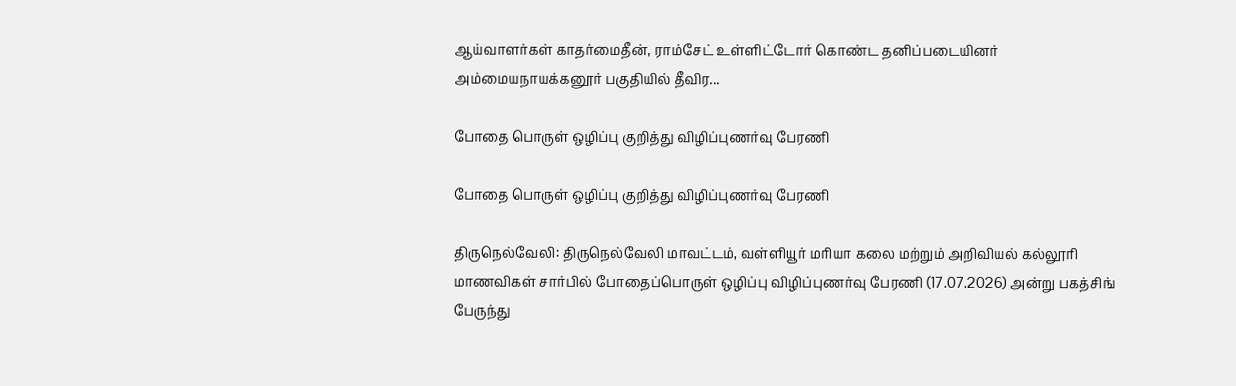ஆய்வாளர்கள் காதர்மைதீன், ராம்சேட் உள்ளிட்டோர் கொண்ட தனிப்படையினர் அம்மையநாயக்கனூர் பகுதியில் தீவிர...

போதை பொருள் ஒழிப்பு குறித்து விழிப்புணர்வு பேரணி

போதை பொருள் ஒழிப்பு குறித்து விழிப்புணர்வு பேரணி

திருநெல்வேலி: திருநெல்வேலி மாவட்டம், வள்ளியூர் மரியா கலை மற்றும் அறிவியல் கல்லூரி மாணவிகள் சார்பில் போதைப்பொருள் ஒழிப்பு விழிப்புணர்வு பேரணி (17.07.2026) அன்று பகத்சிங் பேருந்து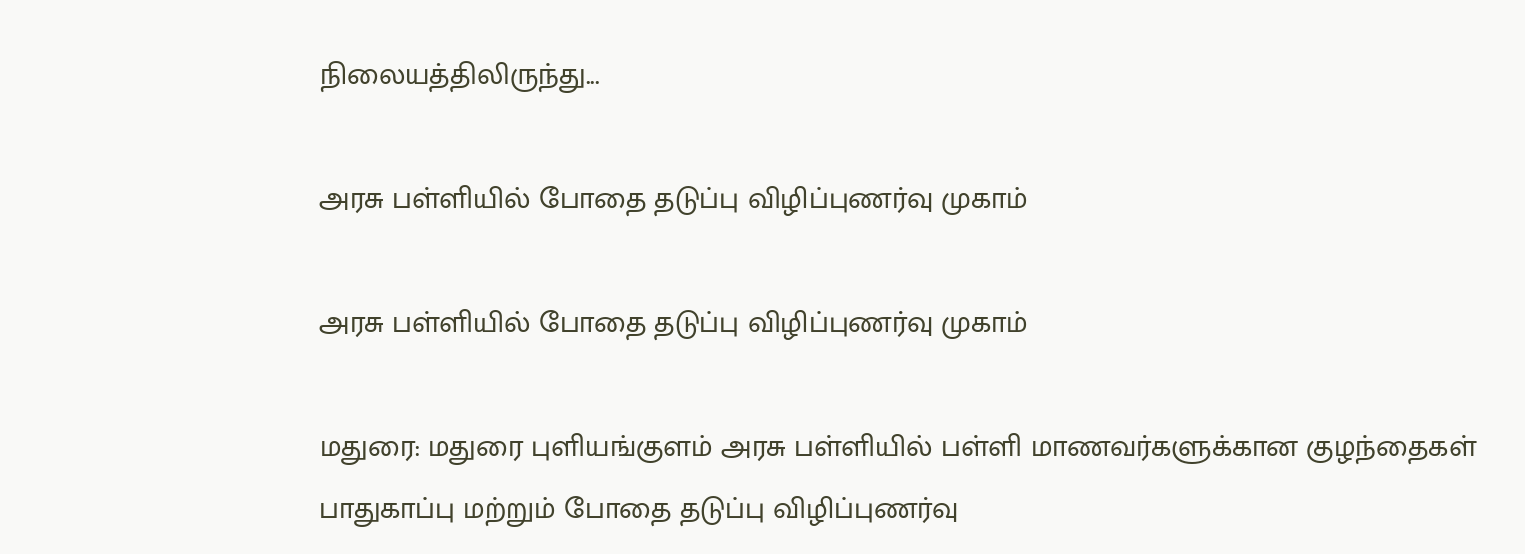நிலையத்திலிருந்து...

அரசு பள்ளியில் போதை தடுப்பு விழிப்புணர்வு முகாம்

அரசு பள்ளியில் போதை தடுப்பு விழிப்புணர்வு முகாம்

மதுரை: மதுரை புளியங்குளம் அரசு பள்ளியில் பள்ளி மாணவர்களுக்கான குழந்தைகள் பாதுகாப்பு மற்றும் போதை தடுப்பு விழிப்புணர்வு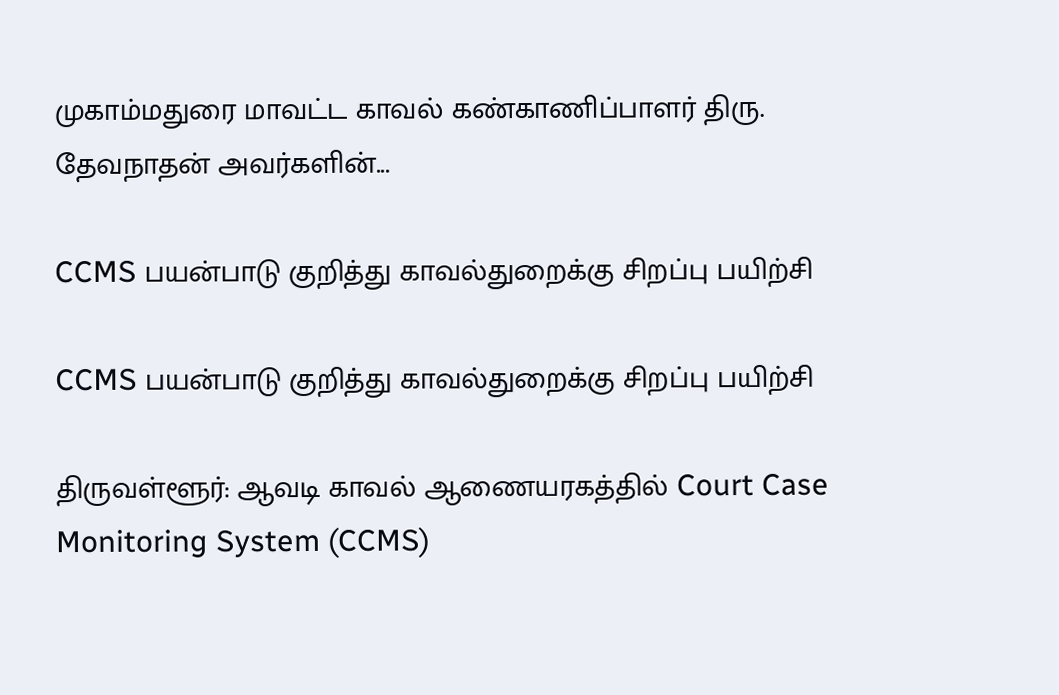முகாம்மதுரை மாவட்ட காவல் கண்காணிப்பாளர் திரு. தேவநாதன் அவர்களின்...

CCMS பயன்பாடு குறித்து காவல்துறைக்கு சிறப்பு பயிற்சி

CCMS பயன்பாடு குறித்து காவல்துறைக்கு சிறப்பு பயிற்சி

திருவள்ளூர்: ஆவடி காவல் ஆணையரகத்தில் Court Case Monitoring System (CCMS)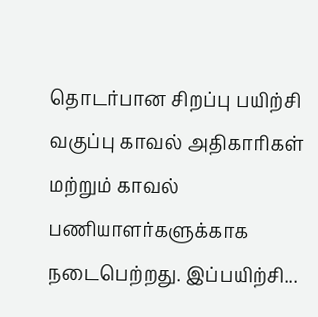தொடர்பான சிறப்பு பயிற்சி வகுப்பு காவல் அதிகாரிகள் மற்றும் காவல் பணியாளர்களுக்காக நடைபெற்றது. இப்பயிற்சி...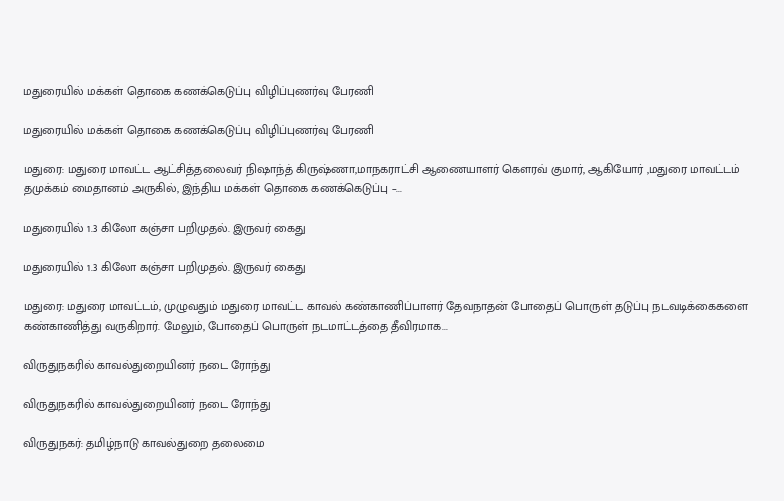மதுரையில் மக்கள் தொகை கணக்கெடுப்பு விழிப்புணர்வு பேரணி

மதுரையில் மக்கள் தொகை கணக்கெடுப்பு விழிப்புணர்வு பேரணி

மதுரை: மதுரை மாவட்ட ஆட்சித்தலைவர் நிஷாந்த் கிருஷ்ணா,மாநகராட்சி ஆணையாளர் கௌரவ் குமார், ஆகியோர் ,மதுரை மாவட்டம் தமுக்கம் மைதானம் அருகில், இந்திய மக்கள் தொகை கணக்கெடுப்பு –...

மதுரையில் 1.3 கிலோ கஞ்சா பறிமுதல். இருவர் கைது

மதுரையில் 1.3 கிலோ கஞ்சா பறிமுதல். இருவர் கைது

மதுரை: மதுரை மாவட்டம், முழுவதும் மதுரை மாவட்ட காவல் கண்காணிப்பாளர் தேவநாதன் போதைப் பொருள் தடுப்பு நடவடிக்கைகளை கண்காணித்து வருகிறார். மேலும், போதைப் பொருள் நடமாட்டத்தை தீவிரமாக...

விருதுநகரில் காவல்துறையினர் நடை ரோந்து

விருதுநகரில் காவல்துறையினர் நடை ரோந்து

விருதுநகர்: தமிழ்நாடு காவல்துறை தலைமை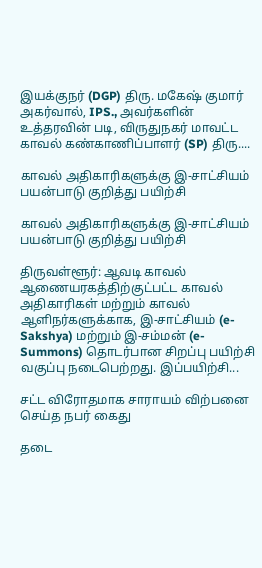இயக்குநர் (DGP) திரு. மகேஷ் குமார் அகர்வால், IPS., அவர்களின் உத்தரவின் படி, விருதுநகர் மாவட்ட காவல் கண்காணிப்பாளர் (SP) திரு....

காவல் அதிகாரிகளுக்கு இ-சாட்சியம் பயன்பாடு குறித்து பயிற்சி

காவல் அதிகாரிகளுக்கு இ-சாட்சியம் பயன்பாடு குறித்து பயிற்சி

திருவள்ளூர்: ஆவடி காவல் ஆணையரகத்திற்குட்பட்ட காவல் அதிகாரிகள் மற்றும் காவல் ஆளிநர்களுக்காக, இ-சாட்சியம் (e-Sakshya) மற்றும் இ-சம்மன் (e-Summons) தொடர்பான சிறப்பு பயிற்சி வகுப்பு நடைபெற்றது. இப்பயிற்சி...

சட்ட விரோதமாக சாராயம் விற்பனை செய்த நபர் கைது

தடை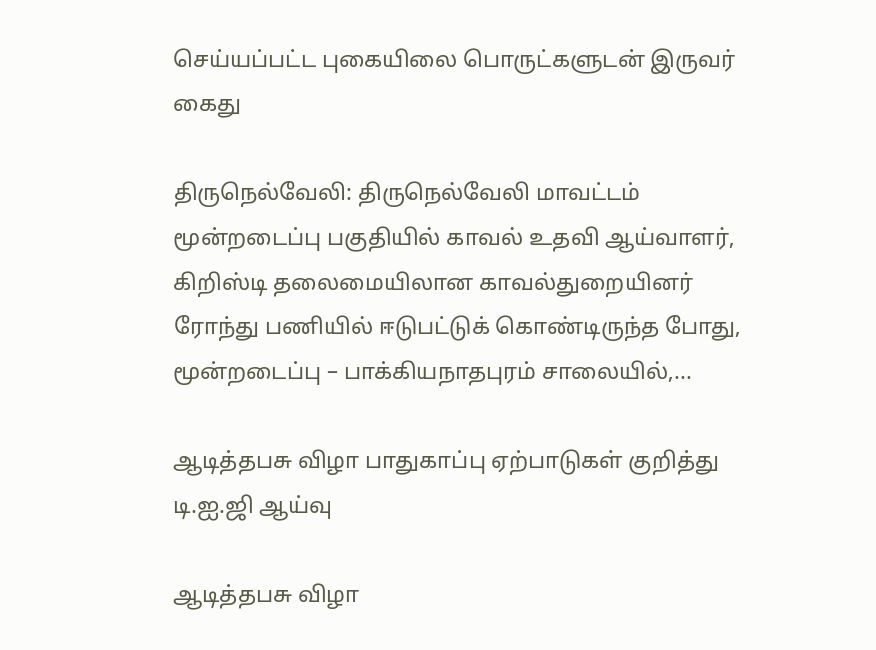செய்யப்பட்ட புகையிலை பொருட்களுடன் இருவர் கைது

திருநெல்வேலி: திருநெல்வேலி மாவட்டம் மூன்றடைப்பு பகுதியில் காவல் உதவி ஆய்வாளர், கிறிஸ்டி தலைமையிலான காவல்துறையினர் ரோந்து பணியில் ஈடுபட்டுக் கொண்டிருந்த போது, மூன்றடைப்பு – பாக்கியநாதபுரம் சாலையில்,...

ஆடித்தபசு விழா பாதுகாப்பு ஏற்பாடுகள் குறித்து டி.ஐ.ஜி ஆய்வு

ஆடித்தபசு விழா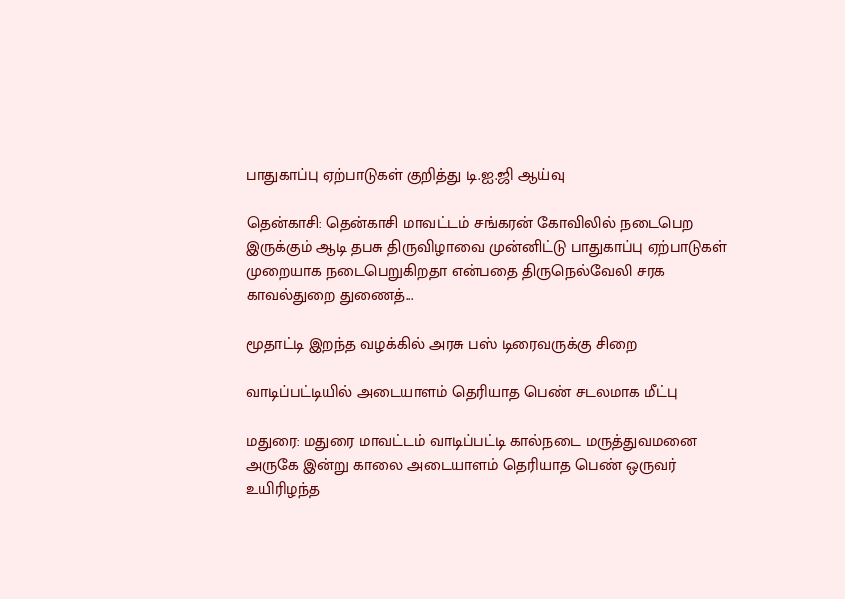பாதுகாப்பு ஏற்பாடுகள் குறித்து டி.ஐ.ஜி ஆய்வு

தென்காசி: தென்காசி மாவட்டம் சங்கரன் கோவிலில் நடைபெற இருக்கும் ஆடி தபசு திருவிழாவை முன்னிட்டு பாதுகாப்பு ஏற்பாடுகள் முறையாக நடைபெறுகிறதா என்பதை திருநெல்வேலி சரக காவல்துறை துணைத்...

மூதாட்டி இறந்த வழக்கில் அரசு பஸ் டிரைவருக்கு சிறை

வாடிப்பட்டியில் அடையாளம் தெரியாத பெண் சடலமாக மீட்பு

மதுரை: மதுரை மாவட்டம் வாடிப்பட்டி கால்நடை மருத்துவமனை அருகே இன்று காலை அடையாளம் தெரியாத பெண் ஒருவர் உயிரிழந்த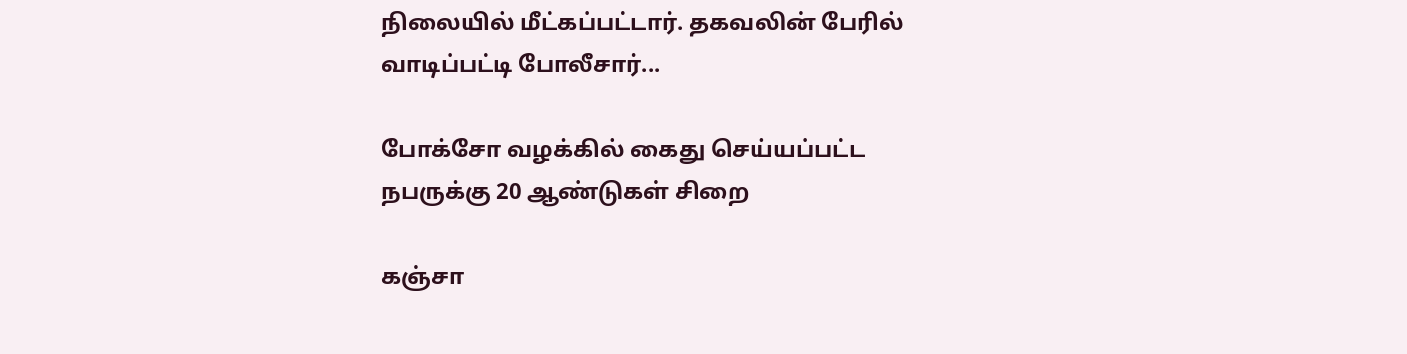நிலையில் மீட்கப்பட்டார். தகவலின் பேரில் வாடிப்பட்டி போலீசார்...

போக்சோ வழக்கில் கைது செய்யப்பட்ட நபருக்கு 20 ஆண்டுகள் சிறை

கஞ்சா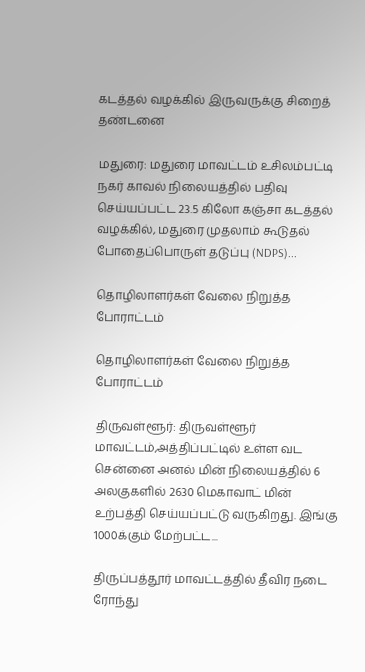கடத்தல் வழக்கில் இருவருக்கு சிறைத் தண்டனை

மதுரை: மதுரை மாவட்டம் உசிலம்பட்டி நகர் காவல் நிலையத்தில் பதிவு செய்யப்பட்ட 23.5 கிலோ கஞ்சா கடத்தல் வழக்கில், மதுரை முதலாம் கூடுதல் போதைப்பொருள் தடுப்பு (NDPS)...

தொழிலாளர்கள் வேலை நிறுத்த போராட்டம்

தொழிலாளர்கள் வேலை நிறுத்த போராட்டம்

திருவள்ளூர்: திருவள்ளூர் மாவட்டம்,அத்திப்பட்டில் உள்ள வட சென்னை அனல் மின் நிலையத்தில் 6 அலகுகளில் 2630 மெகாவாட் மின் உற்பத்தி செய்யப்பட்டு வருகிறது. இங்கு 1000க்கும் மேற்பட்ட...

திருப்பத்தூர் மாவட்டத்தில் தீவிர நடை ரோந்து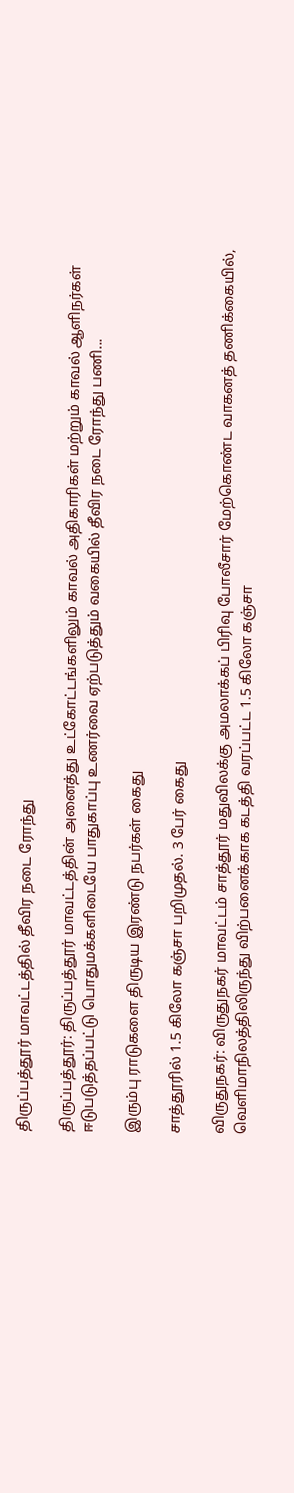திருப்பத்தூர் மாவட்டத்தில் தீவிர நடை ரோந்து

திருப்பத்தூர்: திருப்பத்தூர் மாவட்டத்தின் அனைத்து உட்கோட்டங்களிலும் காவல் அதிகாரிகள் மற்றும் காவல் ஆளிநர்கள் ஈடுபடுத்தப்பட்டு பொதுமக்களிடையே பாதுகாப்பு உணர்வை ஏற்படுத்தும் வகையில் தீவிர நடை ரோந்து பணி...

இரும்பு ராடுகளை திருடிய இரண்டு நபர்கள் கைது

சாத்தூரில் 1.5 கிலோ கஞ்சா பறிமுதல். 3 பேர் கைது

விருதுநகர்: விருதுநகர் மாவட்டம் சாத்தூர் மதுவிலக்கு அமலாக்கப் பிரிவு போலீசார் மேற்கொண்ட வாகனத் தணிக்கையில், வெளிமாநிலத்திலிருந்து விற்பனைக்காக கடத்தி வரப்பட்ட 1.5 கிலோ கஞ்சா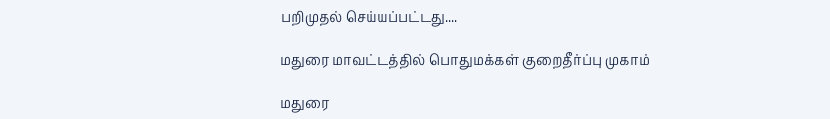பறிமுதல் செய்யப்பட்டது....

மதுரை மாவட்டத்தில் பொதுமக்கள் குறைதீர்ப்பு முகாம்

மதுரை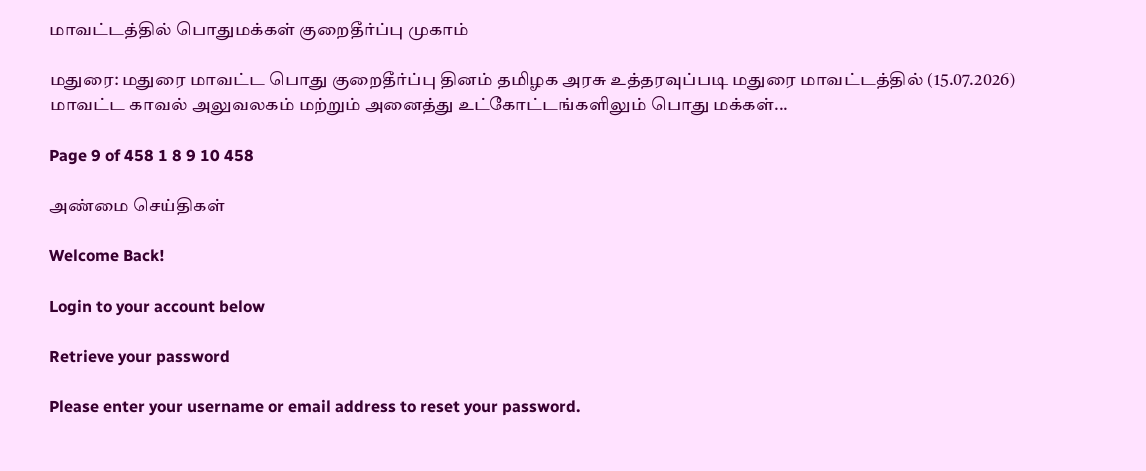மாவட்டத்தில் பொதுமக்கள் குறைதீர்ப்பு முகாம்

மதுரை: மதுரை மாவட்ட பொது குறைதீர்ப்பு தினம் தமிழக அரசு உத்தரவுப்படி மதுரை மாவட்டத்தில் (15.07.2026) மாவட்ட காவல் அலுவலகம் மற்றும் அனைத்து உட்கோட்டங்களிலும் பொது மக்கள்...

Page 9 of 458 1 8 9 10 458

அண்மை செய்திகள்

Welcome Back!

Login to your account below

Retrieve your password

Please enter your username or email address to reset your password.